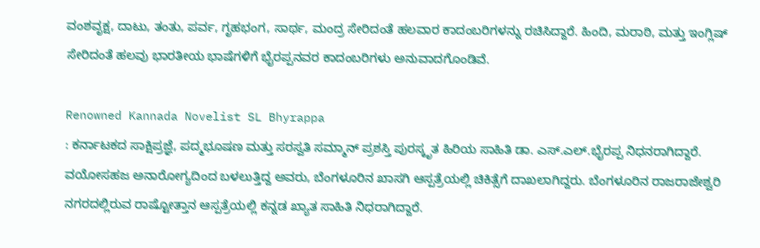ವಂಶವೃಕ್ಷ, ದಾಟು, ತಂತು, ಪರ್ವ, ಗೃಹಭಂಗ, ಸಾರ್ಥ, ಮಂದ್ರ ಸೇರಿದಂತೆ ಹಲವಾರ ಕಾದಂಬರಿಗಳನ್ನು ರಚಿಸಿದ್ದಾರೆ. ಹಿಂದಿ, ಮರಾಠಿ, ಮತ್ತು ಇಂಗ್ಲಿಷ್ ಸೇರಿದಂತೆ ಹಲವು ಭಾರತೀಯ ಭಾಷೆಗಳಿಗೆ ಭೈರಪ್ಪನವರ ಕಾದಂಬರಿಗಳು ಅನುವಾದಗೊಂಡಿವೆ.

Renowned Kannada Novelist SL Bhyrappa
: ಕರ್ನಾಟಕದ ಸಾಕ್ಷಿಪ್ರಜ್ಞೆ, ಪದ್ಮಭೂಷಣ ಮತ್ತು ಸರಸ್ವತಿ ಸಮ್ಮಾನ್ ಪ್ರಶಸ್ತಿ ಪುರಸ್ಕೃತ ಹಿರಿಯ ಸಾಹಿತಿ ಡಾ. ಎಸ್.ಎಲ್.ಭೈರಪ್ಪ ನಿಧನರಾಗಿದ್ದಾರೆ. ವಯೋಸಹಜ ಅನಾರೋಗ್ಯದಿಂದ ಬಳಲುತ್ತಿದ್ದ ಅವರು, ಬೆಂಗಳೂರಿನ ಖಾಸಗಿ ಆಸ್ಪತ್ರೆಯಲ್ಲಿ ಚಿಕಿತ್ಸೆಗೆ ದಾಖಲಾಗಿದ್ದರು. ಬೆಂಗಳೂರಿನ ರಾಜರಾಜೇಶ್ವರಿ ನಗರದಲ್ಲಿರುವ ರಾಷ್ಟೋತ್ತಾನ ಆಸ್ಪತ್ರೆಯಲ್ಲಿ ಕನ್ನಡ ಖ್ಯಾತ ಸಾಹಿತಿ ನಿಧರಾಗಿದ್ದಾರೆ.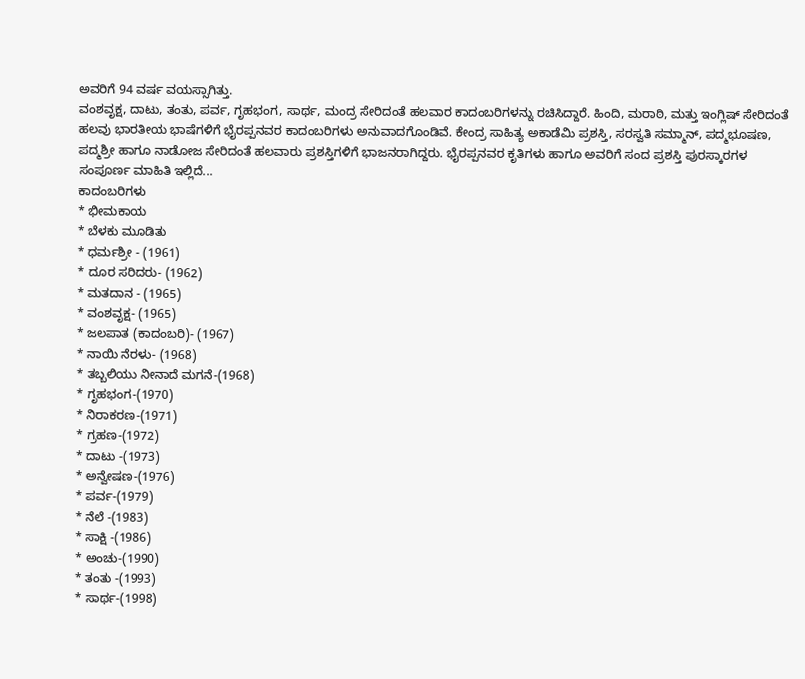ಅವರಿಗೆ 94 ವರ್ಷ ವಯಸ್ಸಾಗಿತ್ತು.
ವಂಶವೃಕ್ಷ, ದಾಟು, ತಂತು, ಪರ್ವ, ಗೃಹಭಂಗ, ಸಾರ್ಥ, ಮಂದ್ರ ಸೇರಿದಂತೆ ಹಲವಾರ ಕಾದಂಬರಿಗಳನ್ನು ರಚಿಸಿದ್ದಾರೆ. ಹಿಂದಿ, ಮರಾಠಿ, ಮತ್ತು ಇಂಗ್ಲಿಷ್ ಸೇರಿದಂತೆ ಹಲವು ಭಾರತೀಯ ಭಾಷೆಗಳಿಗೆ ಭೈರಪ್ಪನವರ ಕಾದಂಬರಿಗಳು ಅನುವಾದಗೊಂಡಿವೆ. ಕೇಂದ್ರ ಸಾಹಿತ್ಯ ಅಕಾಡೆಮಿ ಪ್ರಶಸ್ತಿ, ಸರಸ್ವತಿ ಸಮ್ಮಾನ್, ಪದ್ಮಭೂಷಣ, ಪದ್ಮಶ್ರೀ ಹಾಗೂ ನಾಡೋಜ ಸೇರಿದಂತೆ ಹಲವಾರು ಪ್ರಶಸ್ತಿಗಳಿಗೆ ಭಾಜನರಾಗಿದ್ದರು. ಭೈರಪ್ಪನವರ ಕೃತಿಗಳು ಹಾಗೂ ಅವರಿಗೆ ಸಂದ ಪ್ರಶಸ್ತಿ ಪುರಸ್ಕಾರಗಳ ಸಂಪೂರ್ಣ ಮಾಹಿತಿ ಇಲ್ಲಿದೆ...
ಕಾದಂಬರಿಗಳು
* ಭೀಮಕಾಯ
* ಬೆಳಕು ಮೂಡಿತು
* ಧರ್ಮಶ್ರೀ - (1961)
* ದೂರ ಸರಿದರು- (1962)
* ಮತದಾನ - (1965)
* ವಂಶವೃಕ್ಷ- (1965)
* ಜಲಪಾತ (ಕಾದಂಬರಿ)- (1967)
* ನಾಯಿ ನೆರಳು- (1968)
* ತಬ್ಬಲಿಯು ನೀನಾದೆ ಮಗನೆ-(1968)
* ಗೃಹಭಂಗ-(1970)
* ನಿರಾಕರಣ-(1971)
* ಗ್ರಹಣ-(1972)
* ದಾಟು -(1973)
* ಅನ್ವೇಷಣ-(1976)
* ಪರ್ವ-(1979)
* ನೆಲೆ -(1983)
* ಸಾಕ್ಷಿ -(1986)
* ಅಂಚು-(1990)
* ತಂತು -(1993)
* ಸಾರ್ಥ-(1998)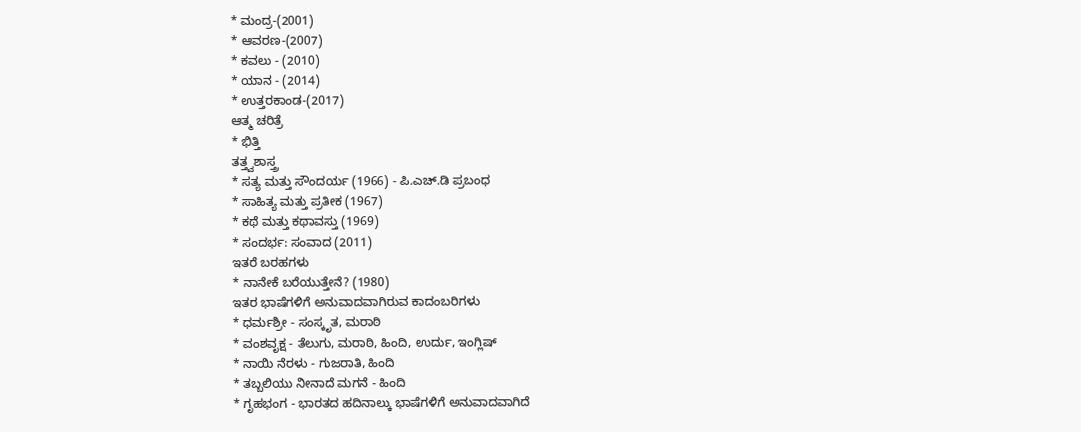* ಮಂದ್ರ-(2001)
* ಆವರಣ-(2007)
* ಕವಲು - (2010)
* ಯಾನ - (2014)
* ಉತ್ತರಕಾಂಡ-(2017)
ಆತ್ಮ ಚರಿತ್ರೆ
* ಭಿತ್ತಿ
ತತ್ತ್ವಶಾಸ್ತ್ರ
* ಸತ್ಯ ಮತ್ತು ಸೌಂದರ್ಯ (1966) - ಪಿ.ಎಚ್.ಡಿ ಪ್ರಬಂಧ
* ಸಾಹಿತ್ಯ ಮತ್ತು ಪ್ರತೀಕ (1967)
* ಕಥೆ ಮತ್ತು ಕಥಾವಸ್ತು (1969)
* ಸಂದರ್ಭ: ಸಂವಾದ (2011)
ಇತರೆ ಬರಹಗಳು
* ನಾನೇಕೆ ಬರೆಯುತ್ತೇನೆ? (1980)
ಇತರ ಭಾಷೆಗಳಿಗೆ ಅನುವಾದವಾಗಿರುವ ಕಾದಂಬರಿಗಳು
* ಧರ್ಮಶ್ರೀ - ಸಂಸ್ಕೃತ, ಮರಾಠಿ
* ವಂಶವೃಕ್ಷ - ತೆಲುಗು, ಮರಾಠಿ, ಹಿಂದಿ, ಉರ್ದು, ಇಂಗ್ಲಿಷ್
* ನಾಯಿ ನೆರಳು - ಗುಜರಾತಿ, ಹಿಂದಿ
* ತಬ್ಬಲಿಯು ನೀನಾದೆ ಮಗನೆ - ಹಿಂದಿ
* ಗೃಹಭಂಗ - ಭಾರತದ ಹದಿನಾಲ್ಕು ಭಾಷೆಗಳಿಗೆ ಅನುವಾದವಾಗಿದೆ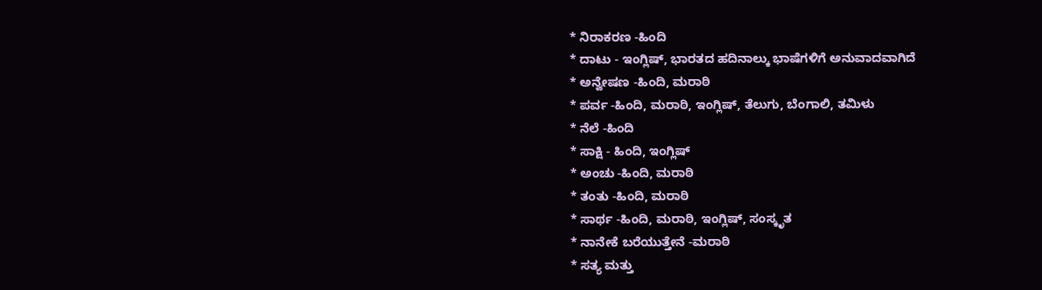* ನಿರಾಕರಣ -ಹಿಂದಿ
* ದಾಟು - ಇಂಗ್ಲಿಷ್, ಭಾರತದ ಹದಿನಾಲ್ಕು ಭಾಷೆಗಳಿಗೆ ಅನುವಾದವಾಗಿದೆ
* ಅನ್ವೇಷಣ -ಹಿಂದಿ, ಮರಾಠಿ
* ಪರ್ವ -ಹಿಂದಿ, ಮರಾಠಿ, ಇಂಗ್ಲಿಷ್, ತೆಲುಗು, ಬೆಂಗಾಲಿ, ತಮಿಳು
* ನೆಲೆ -ಹಿಂದಿ
* ಸಾಕ್ಷಿ - ಹಿಂದಿ, ಇಂಗ್ಲಿಷ್
* ಅಂಚು -ಹಿಂದಿ, ಮರಾಠಿ
* ತಂತು -ಹಿಂದಿ, ಮರಾಠಿ
* ಸಾರ್ಥ -ಹಿಂದಿ, ಮರಾಠಿ, ಇಂಗ್ಲಿಷ್, ಸಂಸ್ಕೃತ
* ನಾನೇಕೆ ಬರೆಯುತ್ತೇನೆ -ಮರಾಠಿ
* ಸತ್ಯ ಮತ್ತು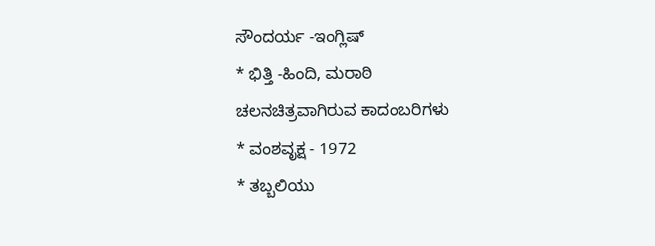ಸೌಂದರ್ಯ -ಇಂಗ್ಲಿಷ್
* ಭಿತ್ತಿ -ಹಿಂದಿ, ಮರಾಠಿ
ಚಲನಚಿತ್ರವಾಗಿರುವ ಕಾದಂಬರಿಗಳು
* ವಂಶವೃಕ್ಷ - 1972
* ತಬ್ಬಲಿಯು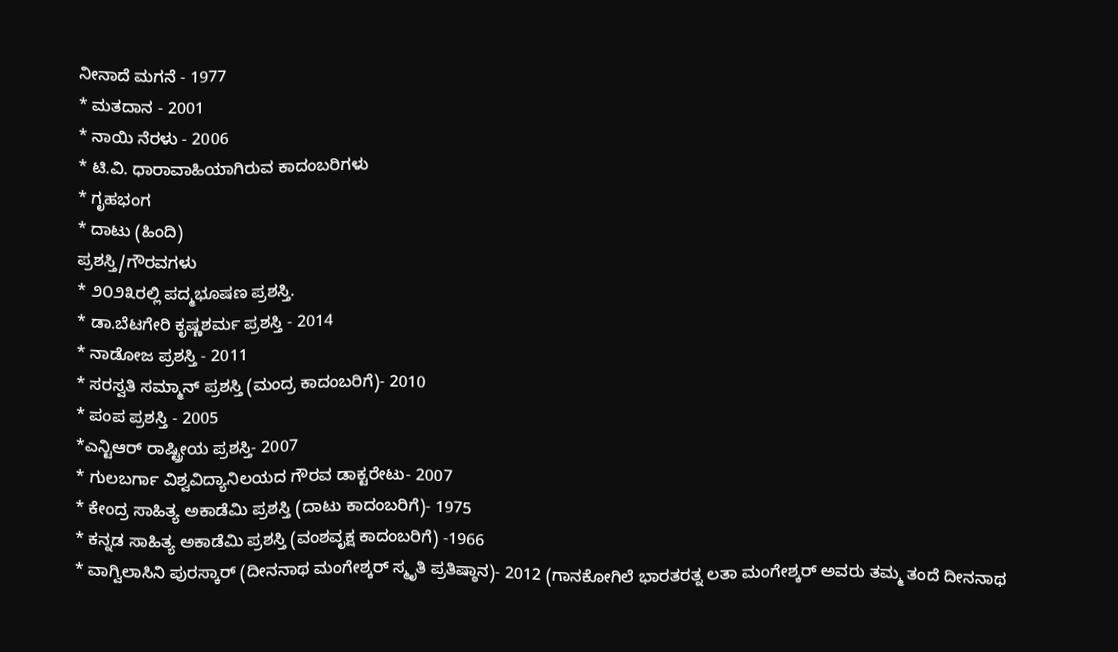ನೀನಾದೆ ಮಗನೆ - 1977
* ಮತದಾನ - 2001
* ನಾಯಿ ನೆರಳು - 2006
* ಟಿ.ವಿ. ಧಾರಾವಾಹಿಯಾಗಿರುವ ಕಾದಂಬರಿಗಳು
* ಗೃಹಭಂಗ
* ದಾಟು (ಹಿಂದಿ)
ಪ್ರಶಸ್ತಿ/ಗೌರವಗಳು
* ೨೦೨೩ರಲ್ಲಿ ಪದ್ಮಭೂಷಣ ಪ್ರಶಸ್ತಿ.
* ಡಾ.ಬೆಟಗೇರಿ ಕೃಷ್ಣಶರ್ಮ ಪ್ರಶಸ್ತಿ - 2014
* ನಾಡೋಜ ಪ್ರಶಸ್ತಿ - 2011
* ಸರಸ್ವತಿ ಸಮ್ಮಾನ್ ಪ್ರಶಸ್ತಿ (ಮಂದ್ರ ಕಾದಂಬರಿಗೆ)- 2010
* ಪಂಪ ಪ್ರಶಸ್ತಿ - 2005
*ಎನ್ಟಿಆರ್ ರಾಷ್ಟ್ರೀಯ ಪ್ರಶಸ್ತಿ- 2007
* ಗುಲಬರ್ಗಾ ವಿಶ್ವವಿದ್ಯಾನಿಲಯದ ಗೌರವ ಡಾಕ್ಟರೇಟು- 2007
* ಕೇಂದ್ರ ಸಾಹಿತ್ಯ ಅಕಾಡೆಮಿ ಪ್ರಶಸ್ತಿ (ದಾಟು ಕಾದಂಬರಿಗೆ)- 1975
* ಕನ್ನಡ ಸಾಹಿತ್ಯ ಅಕಾಡೆಮಿ ಪ್ರಶಸ್ತಿ (ವಂಶವೃಕ್ಷ ಕಾದಂಬರಿಗೆ) -1966
* ವಾಗ್ವಿಲಾಸಿನಿ ಪುರಸ್ಕಾರ್ (ದೀನನಾಥ ಮಂಗೇಶ್ಕರ್ ಸ್ಮೃತಿ ಪ್ರತಿಷ್ಠಾನ)- 2012 (ಗಾನಕೋಗಿಲೆ ಭಾರತರತ್ನ ಲತಾ ಮಂಗೇಶ್ಕರ್ ಅವರು ತಮ್ಮ ತಂದೆ ದೀನನಾಥ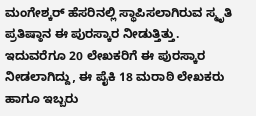ಮಂಗೇಶ್ಕರ್ ಹೆಸರಿನಲ್ಲಿ ಸ್ಥಾಪಿಸಲಾಗಿರುವ ಸ್ಮೃತಿ ಪ್ರತಿಷ್ಠಾನ ಈ ಪುರಸ್ಕಾರ ನೀಡುತ್ತಿತ್ತು. ಇದುವರೆಗೂ 20 ಲೇಖಕರಿಗೆ ಈ ಪುರಸ್ಕಾರ ನೀಡಲಾಗಿದ್ದು, ಈ ಪೈಕಿ 18 ಮರಾಠಿ ಲೇಖಕರು ಹಾಗೂ ಇಬ್ಬರು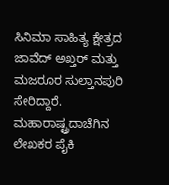ಸಿನಿಮಾ ಸಾಹಿತ್ಯ ಕ್ಷೇತ್ರದ ಜಾವೆದ್ ಅಖ್ತರ್ ಮತ್ತು ಮಜರೂರ ಸುಲ್ತಾನಪುರಿ ಸೇರಿದ್ದಾರೆ. ಮಹಾರಾಷ್ಟ್ರದಾಚೆಗಿನ ಲೇಖಕರ ಪೈಕಿ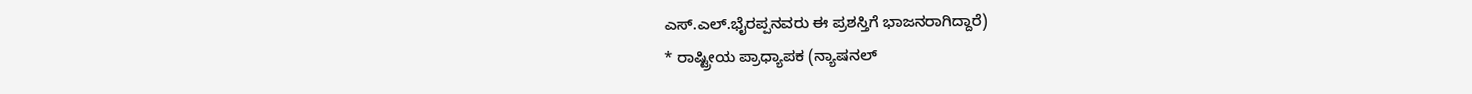ಎಸ್.ಎಲ್.ಭೈರಪ್ಪನವರು ಈ ಪ್ರಶಸ್ತಿಗೆ ಭಾಜನರಾಗಿದ್ದಾರೆ)
* ರಾಷ್ಟ್ರೀಯ ಪ್ರಾಧ್ಯಾಪಕ (ನ್ಯಾಷನಲ್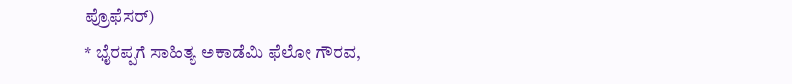ಪ್ರೊಫೆಸರ್)
* ಭೈರಪ್ಪಗೆ ಸಾಹಿತ್ಯ ಅಕಾಡೆಮಿ ಫೆಲೋ ಗೌರವ,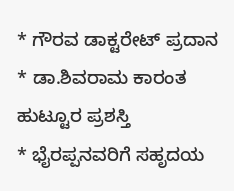* ಗೌರವ ಡಾಕ್ಟರೇಟ್ ಪ್ರದಾನ
* ಡಾ.ಶಿವರಾಮ ಕಾರಂತ ಹುಟ್ಟೂರ ಪ್ರಶಸ್ತಿ
* ಭೈರಪ್ಪನವರಿಗೆ ಸಹೃದಯ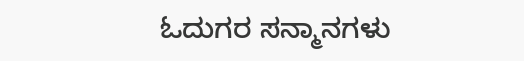ಓದುಗರ ಸನ್ಮಾನಗಳು